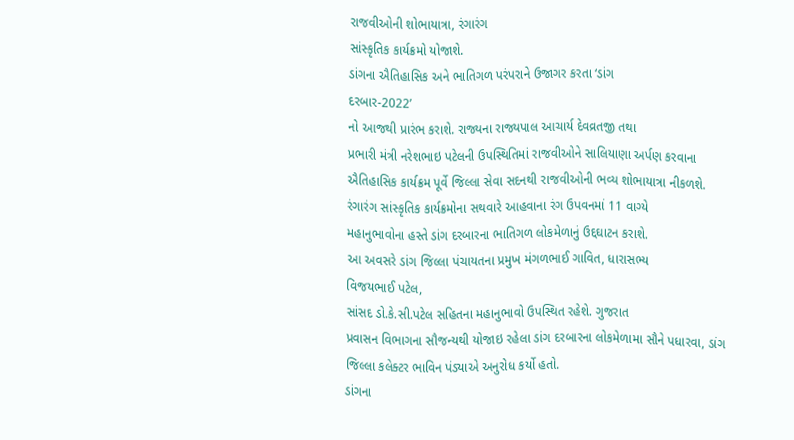રાજવીઓની શોભાયાત્રા, રંગારંગ
સાંસ્કૃતિક કાર્યક્રમો યોજાશે.
ડાંગના ઐતિહાસિક અને ભાતિગળ પરંપરાને ઉજાગર કરતા ‘ડાંગ
દરબાર-2022’
નો આજથી પ્રારંભ કરાશે. રાજ્યના રાજ્યપાલ આચાર્ય દેવવ્રતજી તથા
પ્રભારી મંત્રી નરેશભાઇ પટેલની ઉપસ્થિતિમાં રાજવીઓને સાલિયાણા અર્પણ કરવાના
ઐતિહાસિક કાર્યક્રમ પૂર્વે જિલ્લા સેવા સદનથી રાજવીઓની ભવ્ય શોભાયાત્રા નીકળશે.
રંગારંગ સાંસ્કૃતિક કાર્યક્રમોના સથવારે આહવાના રંગ ઉપવનમાં 11 વાગ્યે
મહાનુભાવોના હસ્તે ડાંગ દરબારના ભાતિગળ લોકમેળાનું ઉદ્દઘાટન કરાશે.
આ અવસરે ડાંગ જિલ્લા પંચાયતના પ્રમુખ મંગળભાઈ ગાવિત, ધારાસભ્ય
વિજયભાઈ પટેલ,
સાંસદ ડો.કે.સી.પટેલ સહિતના મહાનુભાવો ઉપસ્થિત રહેશે. ગુજરાત
પ્રવાસન વિભાગના સૌજન્યથી યોજાઇ રહેલા ડાંગ દરબારના લોકમેળામા સૌને પધારવા, ડાંગ
જિલ્લા કલેક્ટર ભાવિન પંડ્યાએ અનુરોધ કર્યો હતો.
ડાંગના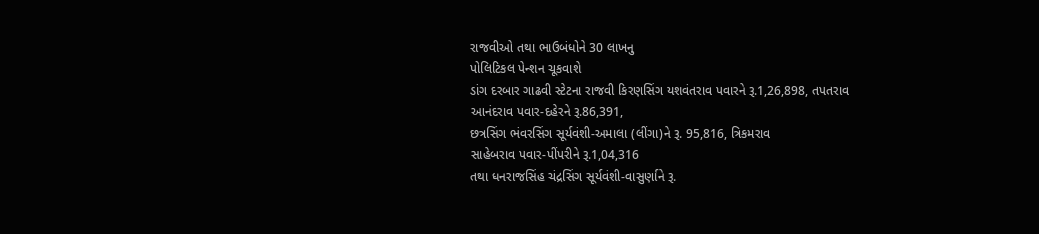રાજવીઓ તથા ભાઉબંધોને 30 લાખનુ
પોલિટિકલ પેન્શન ચૂકવાશે
ડાંગ દરબાર ગાઢવી સ્ટેટના રાજવી કિરણસિંગ યશવંતરાવ પવારને રૂ.1,26,898, તપતરાવ
આનંદરાવ પવાર-દહેરને રૂ.86,391,
છત્રસિંગ ભંવરસિંગ સૂર્યવંશી-અમાલા (લીંગા)ને રૂ. 95,816, ત્રિકમરાવ
સાહેબરાવ પવાર-પીંપરીને રૂ.1,04,316
તથા ધનરાજસિંહ ચંદ્રસિંગ સૂર્યવંશી-વાસુર્ણાને રૂ.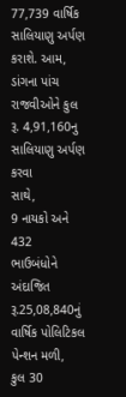77,739 વાર્ષિક
સાલિયાણુ અર્પણ કરાશે. આમ,
ડાંગના પાંચ રાજવીઓને કુલ રૂ. 4,91,160નુ સાલિયાણુ અર્પણ કરવા
સાથે,
9 નાયકો અને 432
ભાઉબંધોને અંદાજિત રૂ.25,08,840નું
વાર્ષિક પોલિટિકલ પેન્શન મળી,
કુલ 30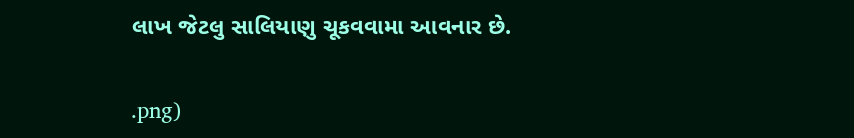લાખ જેટલુ સાલિયાણુ ચૂકવવામા આવનાર છે.


.png)